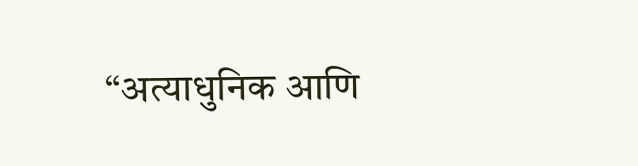“अत्याधुनिक आणि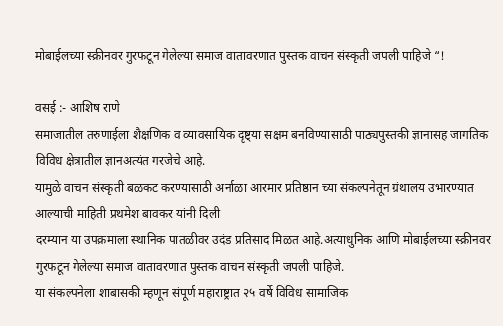मोबाईलच्या स्क्रीनवर गुरफटून गेलेल्या समाज वातावरणात पुस्तक वाचन संस्कृती जपली पाहिजे “!

वसई :- आशिष राणे
समाजातील तरुणाईला शैक्षणिक व व्यावसायिक दृष्ट्या सक्षम बनविण्यासाठी पाठ्यपुस्तकी ज्ञानासह जागतिक विविध क्षेत्रातील ज्ञानअत्यंत गरजेचे आहे.
यामुळे वाचन संस्कृती बळकट करण्यासाठी अर्नाळा आरमार प्रतिष्ठान च्या संकल्पनेतून ग्रंथालय उभारण्यात आल्याची माहिती प्रथमेश बावकर यांनी दिली
दरम्यान या उपक्रमाला स्थानिक पातळीवर उदंड प्रतिसाद मिळत आहे.अत्याधुनिक आणि मोबाईलच्या स्क्रीनवर गुरफटून गेलेल्या समाज वातावरणात पुस्तक वाचन संस्कृती जपली पाहिजे.
या संकल्पनेला शाबासकी म्हणून संपूर्ण महाराष्ट्रात २५ वर्षे विविध सामाजिक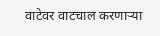वाटेवर वाटचाल करणाऱ्या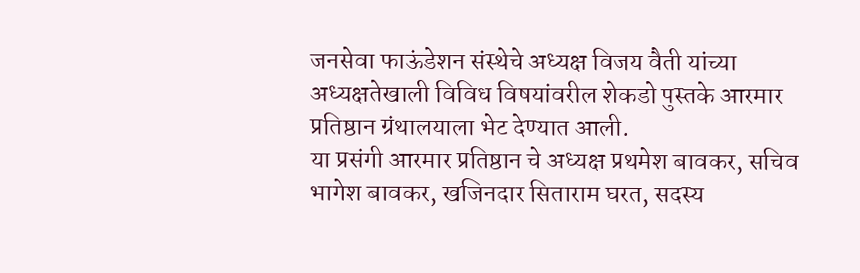जनसेवा फाऊंडेशन संस्थेचे अध्यक्ष विजय वैती यांच्या अध्यक्षतेखाली विविध विषयांवरील शेकडो पुस्तके आरमार प्रतिष्ठान ग्रंथालयाला भेट देण्यात आली.
या प्रसंगी आरमार प्रतिष्ठान चे अध्यक्ष प्रथमेश बावकर, सचिव भागेश बावकर, खजिनदार सिताराम घरत, सदस्य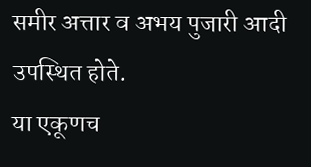समीर अत्तार व अभय पुजारी आदी उपस्थित होते.
या एकूणच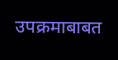उपक्रमाबाबत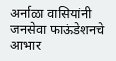अर्नाळा वासियांनी जनसेवा फाऊंडेशनचे आभार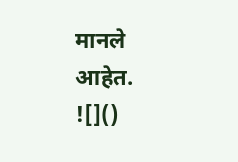मानले आहेत.
![]()